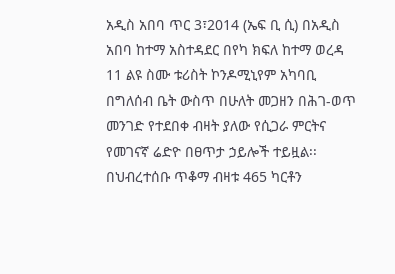አዲስ አበባ ጥር 3፣2014 (ኤፍ ቢ ሲ) በአዲስ አበባ ከተማ አስተዳደር በየካ ክፍለ ከተማ ወረዳ 11 ልዩ ስሙ ቱሪስት ኮንዶሚኒየም አካባቢ በግለሰብ ቤት ውስጥ በሁለት መጋዘን በሕገ-ወጥ መንገድ የተደበቀ ብዛት ያለው የሲጋራ ምርትና የመገናኛ ሬድዮ በፀጥታ ኃይሎች ተይዟል፡፡
በህብረተሰቡ ጥቆማ ብዛቱ 465 ካርቶን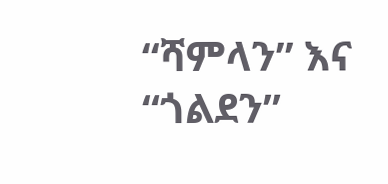“ሻምላን” እና “ጎልደን”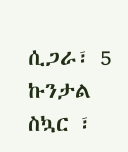ሲጋራ፣ 5 ኩንታል ስኳር ፣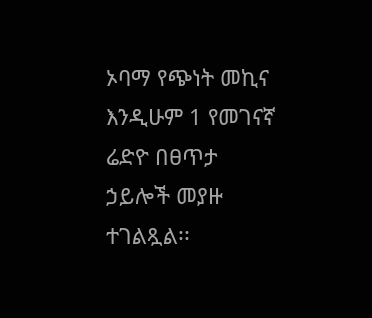ኦባማ የጭነት መኪና እንዲሁም 1 የመገናኛ ሬድዮ በፀጥታ ኃይሎች መያዙ ተገልጿል፡፡